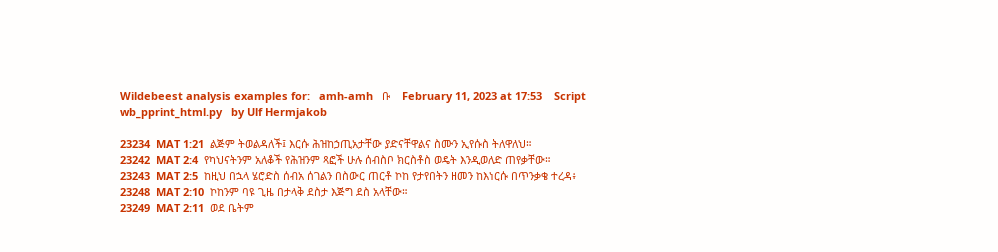Wildebeest analysis examples for:   amh-amh   ቡ    February 11, 2023 at 17:53    Script wb_pprint_html.py   by Ulf Hermjakob

23234  MAT 1:21  ልጅም ትወልዳለች፤ እርሱ ሕዝከኃጢአታቸው ያድናቸዋልና ስሙን ኢየሱስ ትለዋለህ።
23242  MAT 2:4  የካህናትንም አለቆች የሕዝንም ጻፎች ሁሉ ሰብስቦ ክርስቶስ ወዴት እንዲወለድ ጠየቃቸው።
23243  MAT 2:5  ከዚህ በኋላ ሄሮድስ ሰብአ ሰገልን በስውር ጠርቶ ኮከ የታየበትን ዘመን ከእነርሱ በጥንቃቄ ተረዳ፥
23248  MAT 2:10  ኮከንም ባዩ ጊዜ በታላቅ ደስታ እጅግ ደስ አላቸው።
23249  MAT 2:11  ወደ ቤትም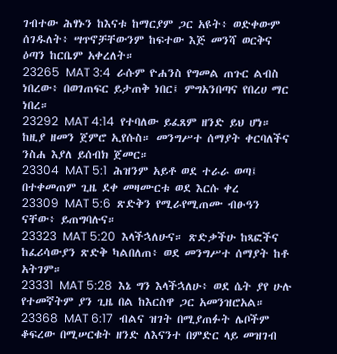ገብተው ሕፃኑን ከእናቱ ከማርያም ጋር አዩት፥ ወድቀውም ሰገዱለት፥ ሣጥኖቻቸውንም ከፍተው እጅ መንሻ ወርቅና ዕጣን ከርቤም አቀረለት።
23265  MAT 3:4  ራሱም ዮሐንስ የግመል ጠጉር ልብስ ነበረው፥ በወገጠፍር ይታጠቅ ነበር፤ ምግአንበጣና የበረሀ ማር ነበረ።
23292  MAT 4:14  የተባለው ይፈጸም ዘንድ ይህ ሆነ። ከዚያ ዘመን ጀምሮ ኢየሱስ። መንግሥተ ሰማያት ቀርባለችና ንስሐ እያለ ይሰብክ ጀመር።
23304  MAT 5:1  ሕዝንም አይቶ ወደ ተራራ ወጣ፤ በተቀመጠም ጊዜ ደቀ መዛሙርቱ ወደ እርሱ ቀረ
23309  MAT 5:6  ጽድቅን የሚራየሚጠሙ ብፁዓን ናቸው፥ ይጠግባሉና።
23323  MAT 5:20  እላችኋለሁና። ጽድቃችሁ ከጻፎችና ከፈሪሳውያን ጽድቅ ካልበለጠ፥ ወደ መንግሥተ ሰማያት ከቶ አትገም።
23331  MAT 5:28  እኔ ግን እላችኋለሁ፥ ወደ ሴት ያየ ሁሉ የተመኛትም ያን ጊዜ በል ከእርስዋ ጋር አመንዝሮአል።
23368  MAT 6:17  ብልና ዝገት በሚያጠፉት ሌቦችም ቆፍረው በሚሠርቁት ዘንድ ለእናንተ በምድር ላይ መዝገብ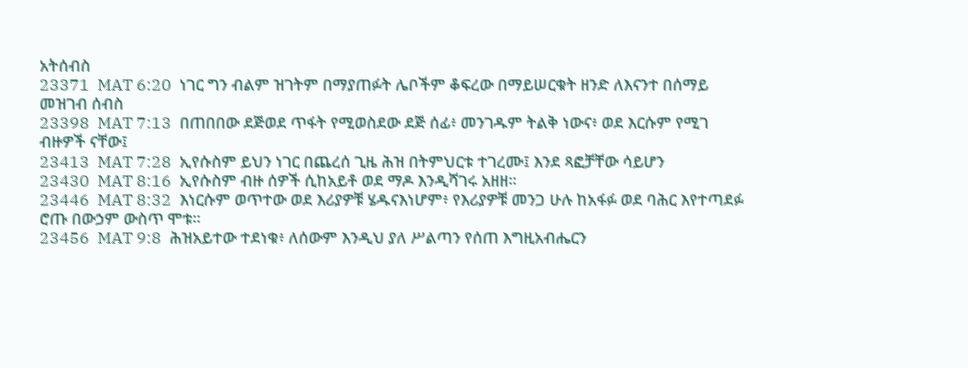አትሰብስ
23371  MAT 6:20  ነገር ግን ብልም ዝገትም በማያጠፉት ሌቦችም ቆፍረው በማይሠርቁት ዘንድ ለእናንተ በሰማይ መዝገብ ሰብስ
23398  MAT 7:13  በጠበበው ደጅወደ ጥፋት የሚወስደው ደጅ ሰፊ፥ መንገዱም ትልቅ ነውና፥ ወደ እርሱም የሚገ ብዙዎች ናቸው፤
23413  MAT 7:28  ኢየሱስም ይህን ነገር በጨረሰ ጊዜ ሕዝ በትምህርቱ ተገረሙ፤ እንደ ጻፎቻቸው ሳይሆን
23430  MAT 8:16  ኢየሱስም ብዙ ሰዎች ሲከአይቶ ወደ ማዶ እንዲሻገሩ አዘዘ።
23446  MAT 8:32  እነርሱም ወጥተው ወደ እሪያዎቹ ሄዱናእነሆም፥ የእሪያዎቹ መንጋ ሁሉ ከአፋፉ ወደ ባሕር እየተጣደፉ ሮጡ በውኃም ውስጥ ሞቱ።
23456  MAT 9:8  ሕዝአይተው ተደነቁ፥ ለሰውም እንዲህ ያለ ሥልጣን የሰጠ እግዚአብሔርን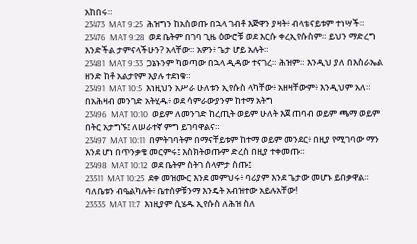አከበሩ።
23473  MAT 9:25  ሕዝግን ከአስወጡ በኋላ ገብቶ እጅዋን ያዛት፥ ብላቴናይቱም ተነሣች።
23476  MAT 9:28  ወደ ቤትም በገባ ጊዜ ዕውሮቹ ወደ እርሱ ቀረኢየሱስም። ይህን ማድረግ እንድችል ታምናላችሁን? አላቸው። አዎን፥ ጌታ ሆይ አሉት።
23481  MAT 9:33  ጋኔኑንም ካወጣው በኋላ ዲዳው ተናገረ። ሕዝም። እንዲህ ያለ በእስራኤል ዘንድ ከቶ አልታየም እያሉ ተደነቁ።
23491  MAT 10:5  እነዚህን አሥራ ሁለቱን ኢየሱስ ላካቸው፥ አዘዛቸውም፥ እንዲህም አለ። በአሕዛብ መንገድ አትሂዱ፥ ወደ ሳምራውያንም ከተማ አትግ
23496  MAT 10:10  ወይም ለመንገድ ከረጢት ወይም ሁለት እጀ ጠባብ ወይም ጫማ ወይም በትር አታግኙ፤ ለሠራተኛ ምግ ይገባዋልና።
23497  MAT 10:11  በምትገባትም በማናቸይቱም ከተማ ወይም መንደር፥ በዚያ የሚገባው ማን እንደ ሆነ በጥንቃቄ መርምሩ፤ እስክትወጡም ድረስ በዚያ ተቀመጡ።
23498  MAT 10:12  ወደ ቤትም ስትገ ሰላምታ ስጡ፤
23511  MAT 10:25  ደቀ መዝሙር እንደ መምህሩ፥ ባሪያም እንደ ጌታው መሆኑ ይበቃዋል። ባለቤቱን ብዔልካሉት፥ ቤተሰዎቹንማ እንዴት አብዝተው አይሉአቸው!
23535  MAT 11:7  እነዚያም ሲሄዱ ኢየሱስ ለሕዝ ስለ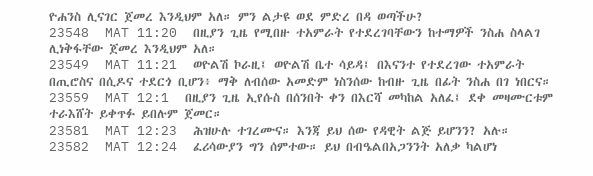ዮሐንስ ሊናገር ጀመረ እንዲህም አለ። ምን ልታዩ ወደ ምድረ በዳ ወጣችሁ?
23548  MAT 11:20  በዚያን ጊዜ የሚበዙ ተአምራት የተደረገባቸውን ከተማዎች ንስሐ ስላልገ ሊነቅፋቸው ጀመረ እንዲህም አለ።
23549  MAT 11:21  ወዮልሽ ኮራዚ፤ ወዮልሽ ቤተ ሳይዳ፤ በእናንተ የተደረገው ተአምራት በጢሮስና በሲዶና ተደርጎ ቢሆን፥ ማቅ ለብሰው አመድም ነስንሰው ከብዙ ጊዜ በፊት ንስሐ በገ ነበርና።
23559  MAT 12:1  በዚያን ጊዜ ኢየሱስ በሰንበት ቀን በእርሻ መካከል አለፈ፤ ደቀ መዛሙርቱም ተራእሸት ይቀጥፉ ይበሉም ጀመር።
23581  MAT 12:23  ሕዝሁሉ ተገረሙና። እንጃ ይህ ሰው የዳዊት ልጅ ይሆንን? አሉ።
23582  MAT 12:24  ፈሪሳውያን ግን ሰምተው። ይህ በብዔልበአጋንንት አለቃ ካልሆነ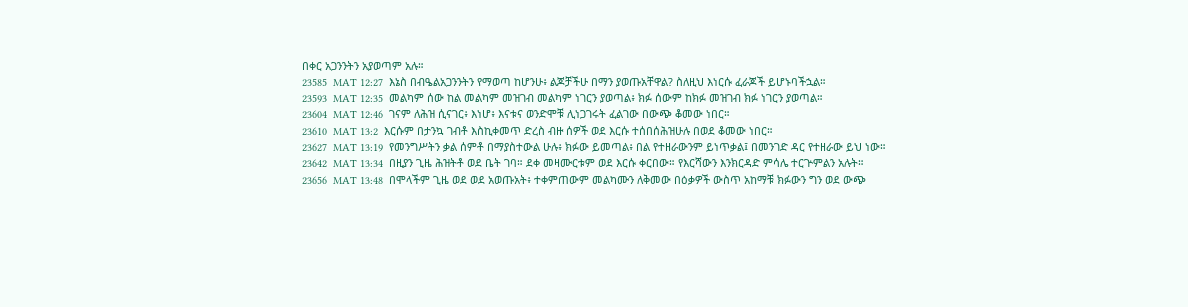በቀር አጋንንትን አያወጣም አሉ።
23585  MAT 12:27  እኔስ በብዔልአጋንንትን የማወጣ ከሆንሁ፥ ልጆቻችሁ በማን ያወጡአቸዋል? ስለዚህ እነርሱ ፈራጆች ይሆኑባችኋል።
23593  MAT 12:35  መልካም ሰው ከል መልካም መዝገብ መልካም ነገርን ያወጣል፥ ክፉ ሰውም ከክፉ መዝገብ ክፉ ነገርን ያወጣል።
23604  MAT 12:46  ገናም ለሕዝ ሲናገር፥ እነሆ፥ እናቱና ወንድሞቹ ሊነጋገሩት ፈልገው በውጭ ቆመው ነበር።
23610  MAT 13:2  እርሱም በታንኳ ገብቶ እስኪቀመጥ ድረስ ብዙ ሰዎች ወደ እርሱ ተሰበሰሕዝሁሉ በወደ ቆመው ነበር።
23627  MAT 13:19  የመንግሥትን ቃል ሰምቶ በማያስተውል ሁሉ፥ ክፉው ይመጣል፥ በል የተዘራውንም ይነጥቃል፤ በመንገድ ዳር የተዘራው ይህ ነው።
23642  MAT 13:34  በዚያን ጊዜ ሕዝትቶ ወደ ቤት ገባ። ደቀ መዛሙርቱም ወደ እርሱ ቀርበው። የእርሻውን እንክርዳድ ምሳሌ ተርጕምልን አሉት።
23656  MAT 13:48  በሞላችም ጊዜ ወደ ወደ አወጡአት፥ ተቀምጠውም መልካሙን ለቅመው በዕቃዎች ውስጥ አከማቹ ክፉውን ግን ወደ ውጭ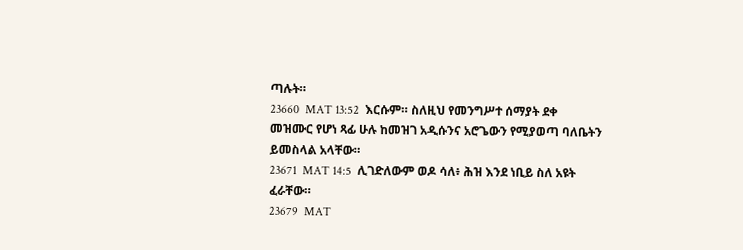ጣሉት።
23660  MAT 13:52  እርሱም። ስለዚህ የመንግሥተ ሰማያት ደቀ መዝሙር የሆነ ጻፊ ሁሉ ከመዝገ አዲሱንና አሮጌውን የሚያወጣ ባለቤትን ይመስላል አላቸው።
23671  MAT 14:5  ሊገድለውም ወዶ ሳለ፥ ሕዝ እንደ ነቢይ ስለ አዩት ፈራቸው።
23679  MAT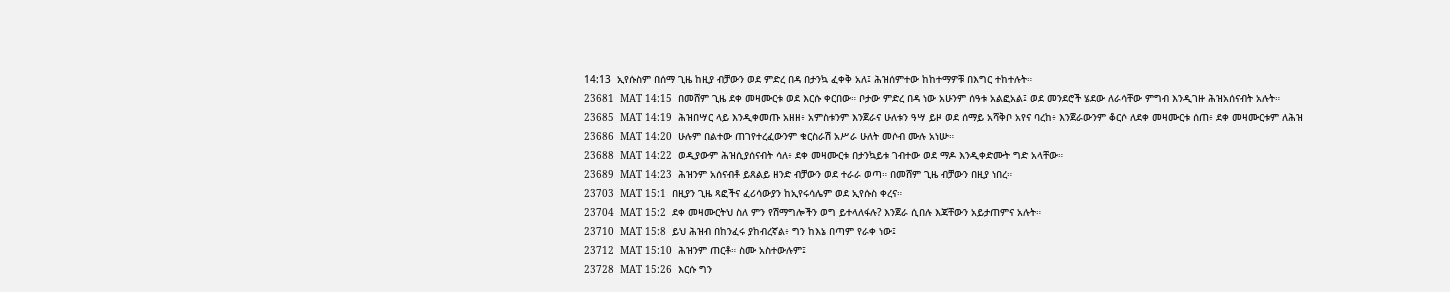14:13  ኢየሱስም በሰማ ጊዜ ከዚያ ብቻውን ወደ ምድረ በዳ በታንኳ ፈቀቅ አለ፤ ሕዝሰምተው ከከተማዎቹ በእግር ተከተሉት።
23681  MAT 14:15  በመሸም ጊዜ ደቀ መዛሙርቱ ወደ እርሱ ቀርበው። ቦታው ምድረ በዳ ነው አሁንም ሰዓቱ አልፎአል፤ ወደ መንደሮች ሄደው ለራሳቸው ምግብ እንዲገዙ ሕዝአሰናብት አሉት።
23685  MAT 14:19  ሕዝበሣር ላይ እንዲቀመጡ አዘዘ፥ አምስቱንም እንጀራና ሁለቱን ዓሣ ይዞ ወደ ሰማይ አሻቅቦ አየና ባረከ፥ እንጀራውንም ቆርሶ ለደቀ መዛሙርቱ ሰጠ፥ ደቀ መዛሙርቱም ለሕዝ
23686  MAT 14:20  ሁሉም በልተው ጠገየተረፈውንም ቁርስራሽ አሥራ ሁለት መሶብ ሙሉ አነሡ።
23688  MAT 14:22  ወዲያውም ሕዝሲያሰናብት ሳለ፥ ደቀ መዛሙርቱ በታንኳይቱ ገብተው ወደ ማዶ እንዲቀድሙት ግድ አላቸው።
23689  MAT 14:23  ሕዝንም አሰናብቶ ይጸልይ ዘንድ ብቻውን ወደ ተራራ ወጣ። በመሸም ጊዜ ብቻውን በዚያ ነበረ።
23703  MAT 15:1  በዚያን ጊዜ ጻፎችና ፈሪሳውያን ከኢየሩሳሌም ወደ ኢየሱስ ቀረና።
23704  MAT 15:2  ደቀ መዛሙርትህ ስለ ምን የሽማግሎችን ወግ ይተላለፋሉ? እንጀራ ሲበሉ እጃቸውን አይታጠምና አሉት።
23710  MAT 15:8  ይህ ሕዝብ በከንፈሩ ያከብረኛል፥ ግን ከእኔ በጣም የራቀ ነው፤
23712  MAT 15:10  ሕዝንም ጠርቶ። ስሙ አስተውሉም፤
23728  MAT 15:26  እርሱ ግን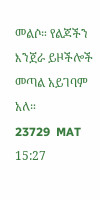መልሶ። የልጆችን እንጀራ ይዞችሎች መጣል አይገባም አለ።
23729  MAT 15:27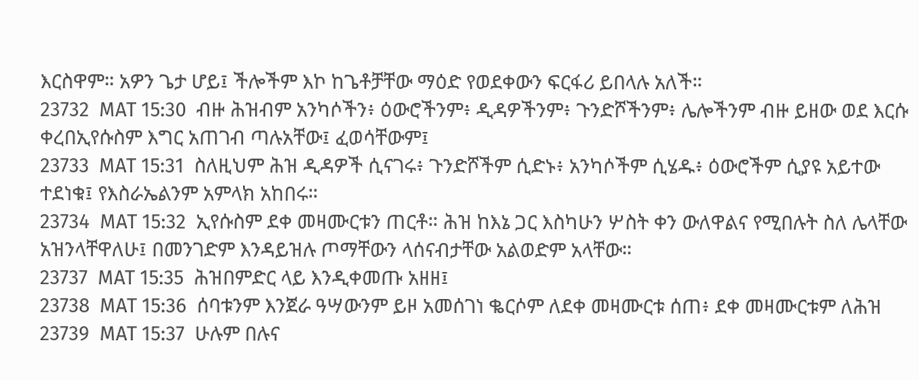እርስዋም። አዎን ጌታ ሆይ፤ ችሎችም እኮ ከጌቶቻቸው ማዕድ የወደቀውን ፍርፋሪ ይበላሉ አለች።
23732  MAT 15:30  ብዙ ሕዝብም አንካሶችን፥ ዕውሮችንም፥ ዲዳዎችንም፥ ጉንድሾችንም፥ ሌሎችንም ብዙ ይዘው ወደ እርሱ ቀረበኢየሱስም እግር አጠገብ ጣሉአቸው፤ ፈወሳቸውም፤
23733  MAT 15:31  ስለዚህም ሕዝ ዲዳዎች ሲናገሩ፥ ጉንድሾችም ሲድኑ፥ አንካሶችም ሲሄዱ፥ ዕውሮችም ሲያዩ አይተው ተደነቁ፤ የእስራኤልንም አምላክ አከበሩ።
23734  MAT 15:32  ኢየሱስም ደቀ መዛሙርቱን ጠርቶ። ሕዝ ከእኔ ጋር እስካሁን ሦስት ቀን ውለዋልና የሚበሉት ስለ ሌላቸው አዝንላቸዋለሁ፤ በመንገድም እንዳይዝሉ ጦማቸውን ላሰናብታቸው አልወድም አላቸው።
23737  MAT 15:35  ሕዝበምድር ላይ እንዲቀመጡ አዘዘ፤
23738  MAT 15:36  ሰባቱንም እንጀራ ዓሣውንም ይዞ አመሰገነ ቈርሶም ለደቀ መዛሙርቱ ሰጠ፥ ደቀ መዛሙርቱም ለሕዝ
23739  MAT 15:37  ሁሉም በሉና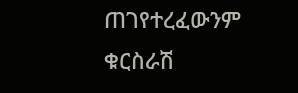ጠገየተረፈውንም ቁርስራሽ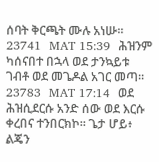ሰባት ቅርጫት ሙሉ አነሡ።
23741  MAT 15:39  ሕዝንም ካሰናበተ በኋላ ወደ ታንኳይቱ ገብቶ ወደ መጌዶል አገር መጣ።
23783  MAT 17:14  ወደ ሕዝሲደርሱ አንድ ሰው ወደ እርሱ ቀረበና ተንበርክኮ። ጌታ ሆይ፥ ልጄን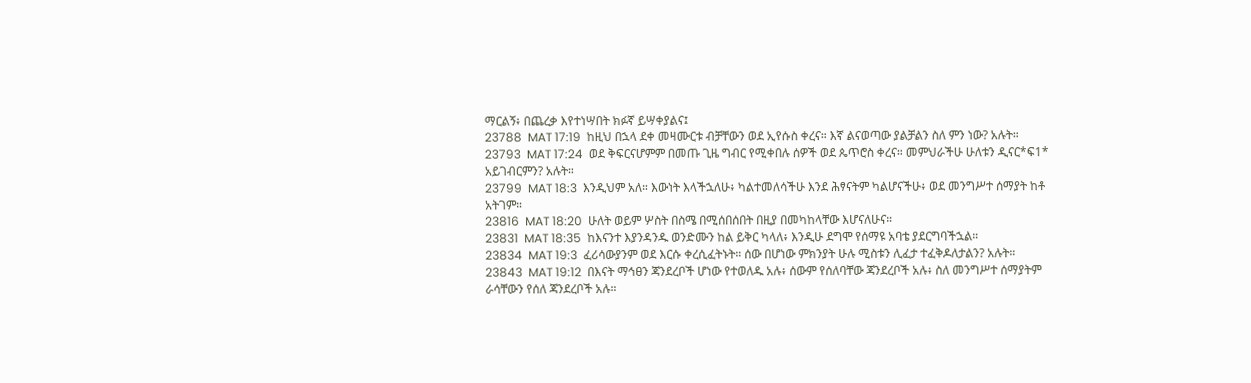ማርልኝ፥ በጨረቃ እየተነሣበት ክፉኛ ይሣቀያልና፤
23788  MAT 17:19  ከዚህ በኋላ ደቀ መዛሙርቱ ብቻቸውን ወደ ኢየሱስ ቀረና። እኛ ልናወጣው ያልቻልን ስለ ምን ነው? አሉት።
23793  MAT 17:24  ወደ ቅፍርናሆምም በመጡ ጊዜ ግብር የሚቀበሉ ሰዎች ወደ ጴጥሮስ ቀረና። መምህራችሁ ሁለቱን ዲናር*ፍ1* አይገብርምን? አሉት።
23799  MAT 18:3  እንዲህም አለ። እውነት እላችኋለሁ፥ ካልተመለሳችሁ እንደ ሕፃናትም ካልሆናችሁ፥ ወደ መንግሥተ ሰማያት ከቶ አትገም።
23816  MAT 18:20  ሁለት ወይም ሦስት በስሜ በሚሰበሰበት በዚያ በመካከላቸው እሆናለሁና።
23831  MAT 18:35  ከእናንተ እያንዳንዱ ወንድሙን ከል ይቅር ካላለ፥ እንዲሁ ደግሞ የሰማዩ አባቴ ያደርግባችኋል።
23834  MAT 19:3  ፈሪሳውያንም ወደ እርሱ ቀረሲፈትኑት። ሰው በሆነው ምክንያት ሁሉ ሚስቱን ሊፈታ ተፈቅዶለታልን? አሉት።
23843  MAT 19:12  በእናት ማኅፀን ጃንደረቦች ሆነው የተወለዱ አሉ፥ ሰውም የሰለባቸው ጃንደረቦች አሉ፥ ስለ መንግሥተ ሰማያትም ራሳቸውን የሰለ ጃንደረቦች አሉ።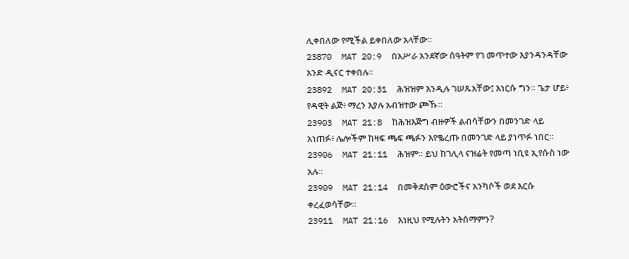ሊቀበለው የሚችል ይቀበለው አላቸው።
23870  MAT 20:9  በአሥራ አንደኛው ሰዓትም የገ መጥተው እያንዳንዳቸው አንድ ዲናር ተቀበሉ።
23892  MAT 20:31  ሕዝዝም እንዲሉ ገሠጹአቸው፤ እነርሱ ግን። ጌታ ሆይ፥ የዳዊት ልጅ፥ ማረን እያሉ አብዝተው ጮኹ።
23903  MAT 21:8  ከሕዝእጅግ ብዙዎች ልብሳቸውን በመንገድ ላይ አነጠፉ፥ ሌሎችም ከዛፍ ጫፍ ጫፉን እየቈረጡ በመንገድ ላይ ያነጥፉ ነበር።
23906  MAT 21:11  ሕዝም። ይህ ከገሊላ ናዝሬት የመጣ ነቢዩ ኢየሱስ ነው አሉ።
23909  MAT 21:14  በመቅደስም ዕውሮችና አንካሶች ወደ እርሱ ቀረፈወሳቸው።
23911  MAT 21:16  እነዚህ የሚሉትን አትሰማምን?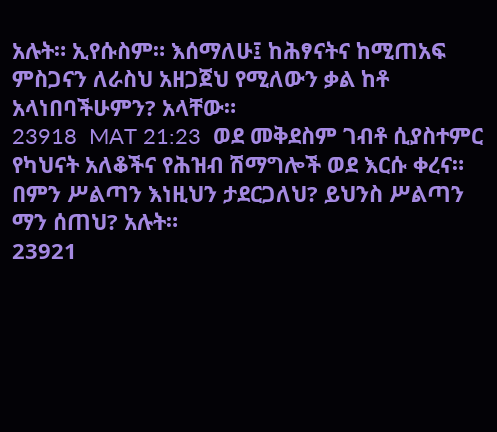አሉት። ኢየሱስም። እሰማለሁ፤ ከሕፃናትና ከሚጠአፍ ምስጋናን ለራስህ አዘጋጀህ የሚለውን ቃል ከቶ አላነበባችሁምን? አላቸው።
23918  MAT 21:23  ወደ መቅደስም ገብቶ ሲያስተምር የካህናት አለቆችና የሕዝብ ሽማግሎች ወደ እርሱ ቀረና። በምን ሥልጣን እነዚህን ታደርጋለህ? ይህንስ ሥልጣን ማን ሰጠህ? አሉት።
23921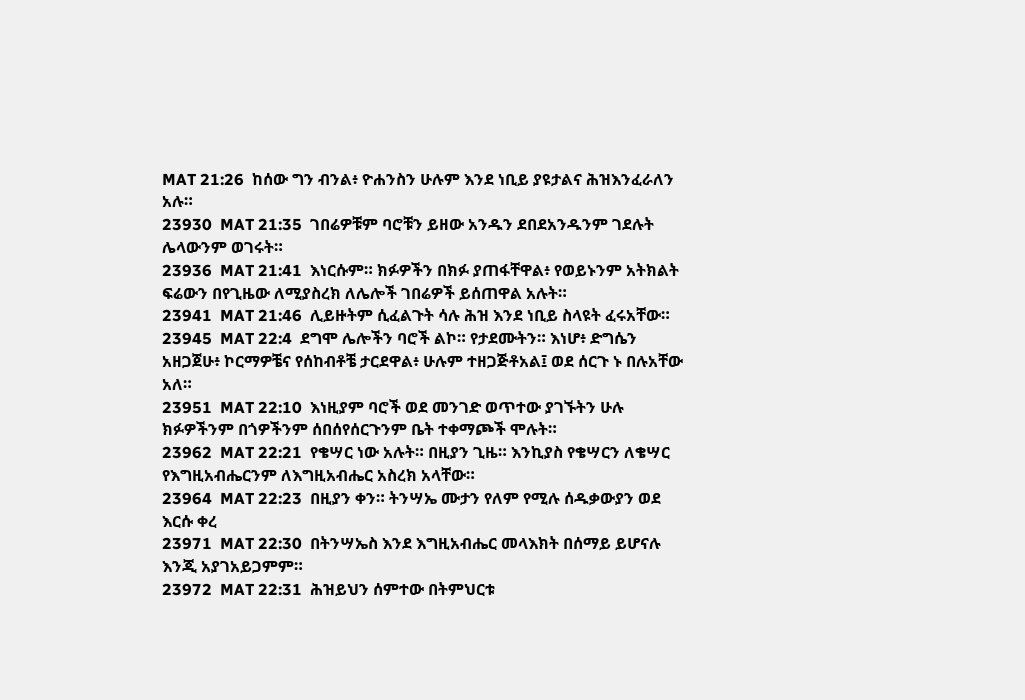MAT 21:26  ከሰው ግን ብንል፥ ዮሐንስን ሁሉም እንደ ነቢይ ያዩታልና ሕዝእንፈራለን አሉ።
23930  MAT 21:35  ገበሬዎቹም ባሮቹን ይዘው አንዱን ደበደአንዱንም ገደሉት ሌላውንም ወገሩት።
23936  MAT 21:41  እነርሱም። ክፉዎችን በክፉ ያጠፋቸዋል፥ የወይኑንም አትክልት ፍሬውን በየጊዜው ለሚያስረክ ለሌሎች ገበሬዎች ይሰጠዋል አሉት።
23941  MAT 21:46  ሊይዙትም ሲፈልጉት ሳሉ ሕዝ እንደ ነቢይ ስላዩት ፈሩአቸው።
23945  MAT 22:4  ደግሞ ሌሎችን ባሮች ልኮ። የታደሙትን። እነሆ፥ ድግሴን አዘጋጀሁ፥ ኮርማዎቼና የሰከብቶቼ ታርደዋል፥ ሁሉም ተዘጋጅቶአል፤ ወደ ሰርጉ ኑ በሉአቸው አለ።
23951  MAT 22:10  እነዚያም ባሮች ወደ መንገድ ወጥተው ያገኙትን ሁሉ ክፉዎችንም በጎዎችንም ሰበሰየሰርጉንም ቤት ተቀማጮች ሞሉት።
23962  MAT 22:21  የቄሣር ነው አሉት። በዚያን ጊዜ። እንኪያስ የቄሣርን ለቄሣር የእግዚአብሔርንም ለእግዚአብሔር አስረክ አላቸው።
23964  MAT 22:23  በዚያን ቀን። ትንሣኤ ሙታን የለም የሚሉ ሰዱቃውያን ወደ እርሱ ቀረ
23971  MAT 22:30  በትንሣኤስ እንደ እግዚአብሔር መላእክት በሰማይ ይሆናሉ እንጂ አያገአይጋምም።
23972  MAT 22:31  ሕዝይህን ሰምተው በትምህርቱ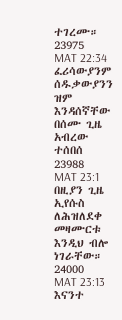ተገረሙ።
23975  MAT 22:34  ፈሪሳውያንም ሰዱቃውያንን ዝም እንዳሰኛቸው በሰሙ ጊዜ አብረው ተሰበሰ
23988  MAT 23:1  በዚያን ጊዜ ኢየሱስ ለሕዝለደቀ መዛሙርቱ እንዲህ ብሎ ነገራቸው።
24000  MAT 23:13  እናንተ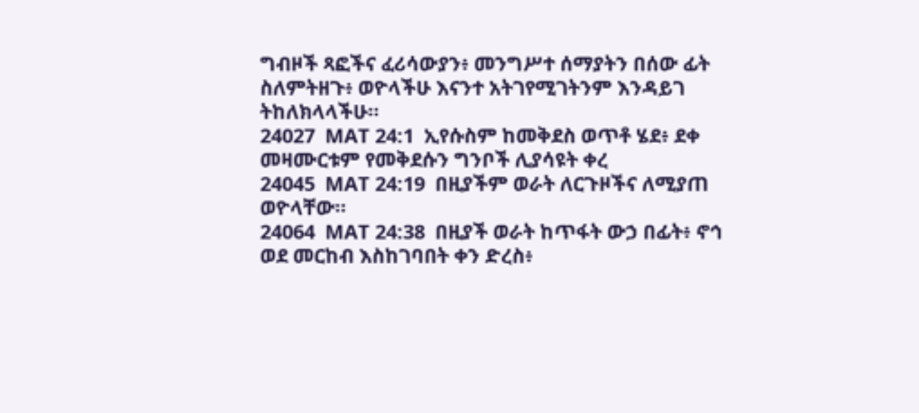ግብዞች ጻፎችና ፈሪሳውያን፥ መንግሥተ ሰማያትን በሰው ፊት ስለምትዘጉ፥ ወዮላችሁ እናንተ አትገየሚገትንም እንዳይገ ትከለክላላችሁ።
24027  MAT 24:1  ኢየሱስም ከመቅደስ ወጥቶ ሄደ፥ ደቀ መዛሙርቱም የመቅደሱን ግንቦች ሊያሳዩት ቀረ
24045  MAT 24:19  በዚያችም ወራት ለርጉዞችና ለሚያጠ ወዮላቸው።
24064  MAT 24:38  በዚያች ወራት ከጥፋት ውኃ በፊት፥ ኖኅ ወደ መርከብ እስከገባበት ቀን ድረስ፥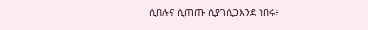ሲበሉና ሲጠጡ ሲያገሲጋእንደ ነበሩ፥